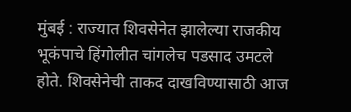मुंबई : राज्यात शिवसेनेत झालेल्या राजकीय भूकंपाचे हिंगोलीत चांगलेच पडसाद उमटले होते. शिवसेनेची ताकद दाखविण्यासाठी आज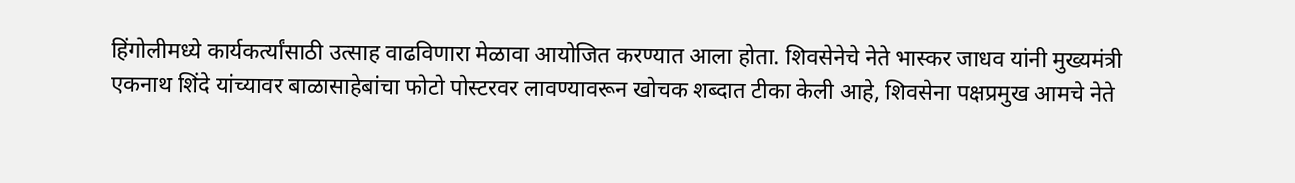हिंगोलीमध्ये कार्यकर्त्यांसाठी उत्साह वाढविणारा मेळावा आयोजित करण्यात आला होता. शिवसेनेचे नेते भास्कर जाधव यांनी मुख्यमंत्री एकनाथ शिंदे यांच्यावर बाळासाहेबांचा फोटो पोस्टरवर लावण्यावरून खोचक शब्दात टीका केली आहे, शिवसेना पक्षप्रमुख आमचे नेते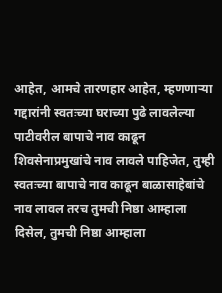आहेत, आमचे तारणहार आहेत, म्हणणाऱ्या गद्दारांनी स्वतःच्या घराच्या पुढे लावलेल्या पाटीवरील बापाचे नाव काढून शिवसेनाप्रमुखांचे नाव लावले पाहिजेत, तुम्ही स्वतःच्या बापाचे नाव काढून बाळासाहेबांचे नाव लावल तरच तुमची निष्ठा आम्हाला दिसेल, तुमची निष्ठा आम्हाला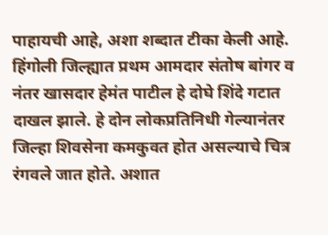पाहायची आहे, अशा शब्दात टीका केली आहे.
हिंगोली जिल्ह्यात प्रथम आमदार संतोष बांगर व नंतर खासदार हेमंत पाटील हे दोघे शिंदे गटात दाखल झाले. हे दोन लोकप्रतिनिधी गेल्यानंतर जिल्हा शिवसेना कमकुवत होत असल्याचे चित्र रंगवले जात होते. अशात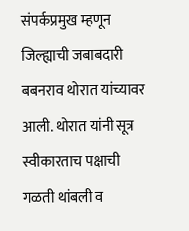संपर्कप्रमुख म्हणून जिल्ह्याची जबाबदारी बबनराव थोरात यांच्यावर आली. थोरात यांनी सूत्र स्वीकारताच पक्षाची गळती थांबली व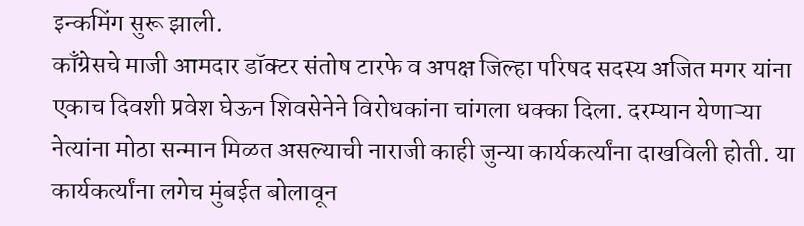इन्कमिंग सुरू झाली.
काँग्रेसचे माजी आमदार डॉक्टर संतोष टारफे व अपक्ष जिल्हा परिषद सदस्य अजित मगर यांना एकाच दिवशी प्रवेश घेऊन शिवसेनेने विरोधकांना चांगला धक्का दिला. दरम्यान येणाऱ्या नेत्यांना मोठा सन्मान मिळत असल्याची नाराजी काही जुन्या कार्यकर्त्यांना दाखविली होती. या कार्यकर्त्यांना लगेच मुंबईत बोलावून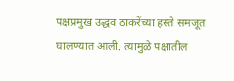पक्षप्रमुख उद्धव ठाकरेंच्या हस्ते समजूत घालण्यात आली. त्यामुळे पक्षातील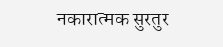नकारात्मक सुरतुर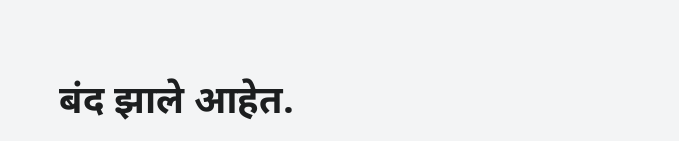बंद झाले आहेत.